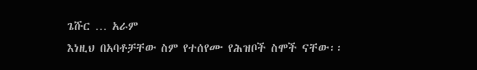ጌሹር … አራም
እነዚህ በአባቶቻቸው ስም የተሰየሙ የሕዝቦች ስሞች ናቸው፡፡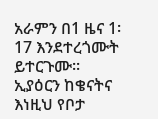አራምን በ1 ዜና 1፡17 እንደተረጎሙት ይተርጉሙ፡፡
ኢያዕርን ከቄናትና
እነዚህ የቦታ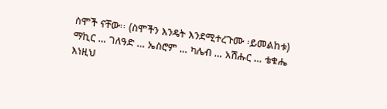ስሞች ናቸው፡፡ (ስሞችን እንዴት እንደሚተረጉሙ ፡ይመልከቱ)
ማኪር … ገለዓድ … ኤስሮም … ካሌብ … አሽሑር … ቴቁሔ
እነዚህ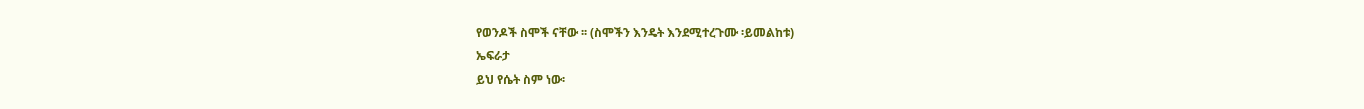የወንዶች ስሞች ናቸው ፡፡ (ስሞችን እንዴት እንደሚተረጉሙ ፡ይመልከቱ)
ኤፍራታ
ይህ የሴት ስም ነው፡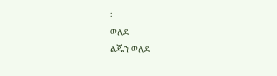፡
ወለደ
ልጁን ወለደ